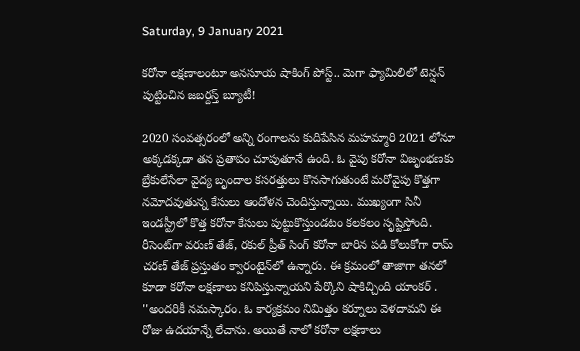Saturday, 9 January 2021

కరోనా లక్షణాలంటూ అనసూయ షాకింగ్ పోస్ట్.. మెగా ఫ్యామిలిలో టెన్షన్ పుట్టించిన జబర్దస్త్ బ్యూటీ!

2020 సంవత్సరంలో అన్ని రంగాలను కుదిపేసిన మహమ్మారి 2021 లోనూ అక్కడక్కడా తన ప్రతాపం చూపుతూనే ఉంది. ఓ వైపు కరోనా విజృంభణకు బ్రేకులేసేలా వైద్య బృందాల కసరత్తులు కొనసాగుతుంటే మరోవైపు కొత్తగా నమోదవుతున్న కేసులు ఆందోళన చెందిస్తున్నాయి. ముఖ్యంగా సినీ ఇండస్ట్రీలో కొత్త కరోనా కేసులు పుట్టుకొస్తుండటం కలకలం సృష్టిస్తోంది. రీసెంట్‌గా వరుణ్ తేజ్, రకుల్ ప్రీత్ సింగ్ కరోనా బారిన పడి కోలుకోగా రామ్ చరణ్ తేజ్ ప్రస్తుతం క్వారంటైన్‌లో ఉన్నారు. ఈ క్రమంలో తాజాగా తనలో కూడా కరోనా లక్షణాలు కనిపిస్తున్నాయని పేర్కొని షాకిచ్చింది యాంకర్ . ''అందరికీ నమస్కారం. ఓ కార్యక్రమం నిమిత్తం క‌ర్నూలు వెళ‌దామ‌ని ఈ రోజు ఉద‌యాన్నే లేచాను. అయితే నాలో క‌రోనా ల‌క్షణాలు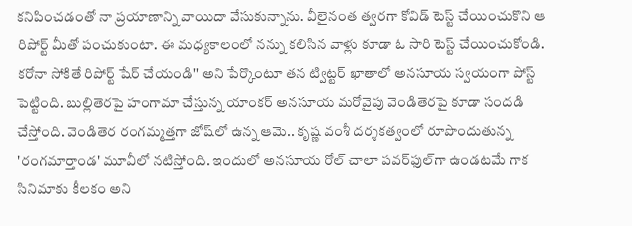కనిపించడంతో నా ప్రయాణాన్ని వాయిదా వేసుకున్నాను. వీలైనంత త్వర‌గా కోవిడ్ టెస్ట్ చేయించుకొని ఆ రిపోర్ట్ మీతో పంచుకుంటా. ఈ మధ్యకాలంలో న‌న్ను క‌లిసిన వాళ్లు కూడా ఓ సారి టెస్ట్ చేయించుకోండి. కరోనా సోకితే రిపోర్ట్ షేర్ చేయండి'' అని పేర్కొంటూ తన ట్విట్టర్ ఖాతాలో అనసూయ స్వయంగా పోస్ట్ పెట్టింది. బుల్లితెర‌పై హంగామా చేస్తున్న యాంక‌ర్ అన‌సూయ‌ మరోవైపు వెండితెర‌పై కూడా సంద‌డి చేస్తోంది. వెండితెర రంగమ్మత్తగా జోష్‌లో ఉన్న ఆమె.. కృష్ణ వంశీ దర్శకత్వంలో రూపొందుతున్న 'రంగ‌మార్తాండ' మూవీలో నటిస్తోంది. ఇందులో అన‌సూయ రోల్ చాలా ప‌వ‌ర్‌ఫుల్‌గా ఉండటమే గాక సినిమాకు కీలకం అని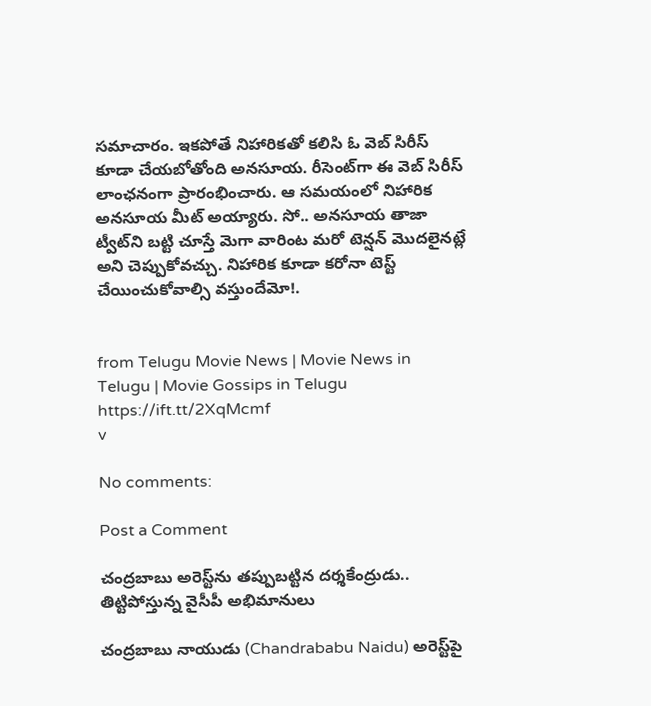సమాచారం‌. ఇకపోతే నిహారిక‌తో క‌లిసి ఓ వెబ్ సిరీస్ కూడా చేయబోతోంది అనసూయ. రీసెంట్‌గా ఈ వెబ్ సిరీస్ లాంఛ‌నంగా ప్రారంభించారు. ఆ సమయంలో నిహారిక అనసూయ మీట్ అయ్యారు. సో.. అనసూయ తాజా ట్వీట్‌ని బట్టి చూస్తే మెగా వారింట మరో టెన్షన్ మొదలైనట్లే అని చెప్పుకోవచ్చు. నిహారిక కూడా కరోనా టెస్ట్ చేయించుకోవాల్సి వస్తుందేమో!.


from Telugu Movie News | Movie News in Telugu | Movie Gossips in Telugu https://ift.tt/2XqMcmf
v

No comments:

Post a Comment

చంద్రబాబు అరెస్ట్‌ను తప్పుబట్టిన దర్శకేంద్రుడు.. తిట్టిపోస్తున్న వైసీపీ అభిమానులు

చంద్రబాబు నాయుడు (Chandrababu Naidu) అరెస్ట్‌పై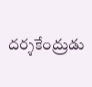దర్శకేంద్రుడు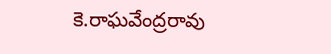కె.రాఘవేంద్రరావు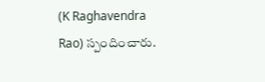(K Raghavendra Rao) స్పందించారు.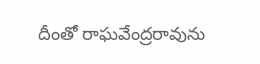దీంతో రాఘవేంద్రరావును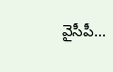వైసీపీ...